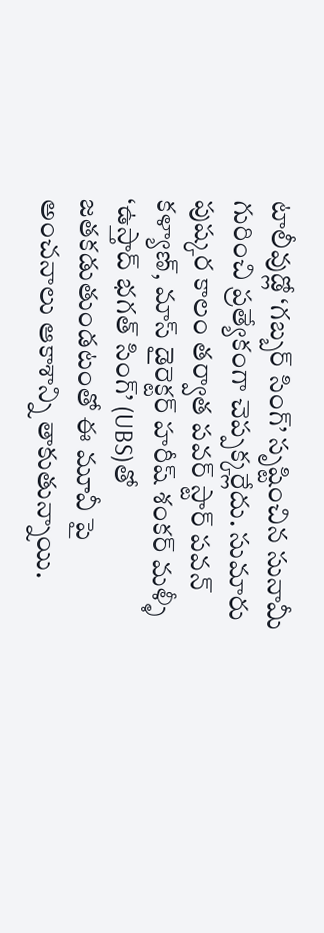టాలీవుడ్లో ‘గబ్బర్ సింగ్’ సృష్టించిన సునామీ గురించి ప్రత్యేకంగా చెప్పక్కర్లేదు. సుమారు పుష్కర కాలం తర్వాత పవర్ స్టార్ పవన్ కళ్యాణ్, మాస్ డైరెక్టర్ హరీష్ శంకర్ మళ్ళీ ‘ఉస్తాద్ భగత్ సింగ్’ (UBS)తో జతకడుతుండటంతో ఈ మూవీ పై అంచనాలు ఆకాశాన్ని తాకుతున్నాయి.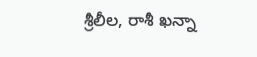శ్రీలీల, రాశీ ఖన్నా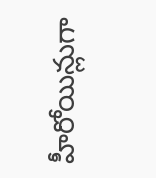హీరోయిన్లుగా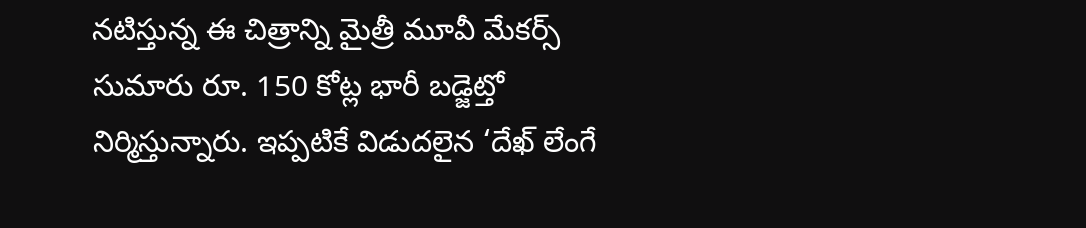నటిస్తున్న ఈ చిత్రాన్ని మైత్రీ మూవీ మేకర్స్ సుమారు రూ. 150 కోట్ల భారీ బడ్జెట్తో నిర్మిస్తున్నారు. ఇప్పటికే విడుదలైన ‘దేఖ్ లేంగే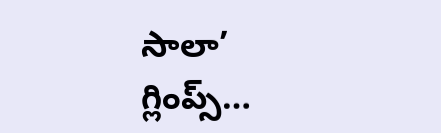సాలా’ గ్లింప్స్…